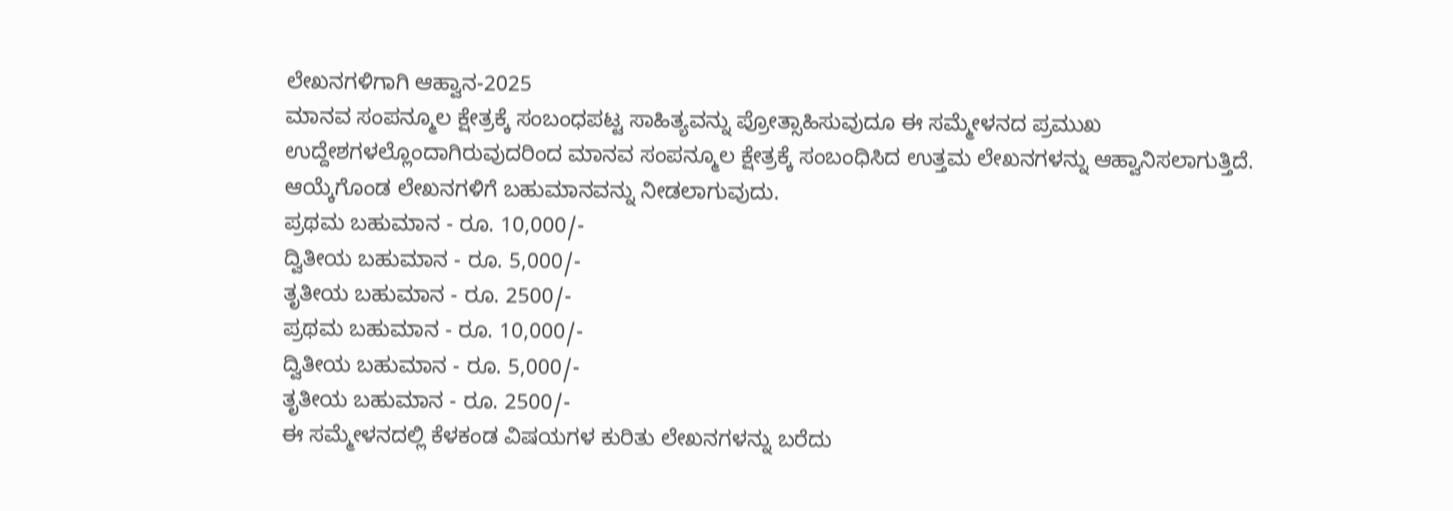ಲೇಖನಗಳಿಗಾಗಿ ಆಹ್ವಾನ-2025
ಮಾನವ ಸಂಪನ್ಮೂಲ ಕ್ಷೇತ್ರಕ್ಕೆ ಸಂಬಂಧಪಟ್ಟ ಸಾಹಿತ್ಯವನ್ನು ಪ್ರೋತ್ಸಾಹಿಸುವುದೂ ಈ ಸಮ್ಮೇಳನದ ಪ್ರಮುಖ ಉದ್ದೇಶಗಳಲ್ಲೊಂದಾಗಿರುವುದರಿಂದ ಮಾನವ ಸಂಪನ್ಮೂಲ ಕ್ಷೇತ್ರಕ್ಕೆ ಸಂಬಂಧಿಸಿದ ಉತ್ತಮ ಲೇಖನಗಳನ್ನು ಆಹ್ವಾನಿಸಲಾಗುತ್ತಿದೆ.
ಆಯ್ಕೆಗೊಂಡ ಲೇಖನಗಳಿಗೆ ಬಹುಮಾನವನ್ನು ನೀಡಲಾಗುವುದು.
ಪ್ರಥಮ ಬಹುಮಾನ - ರೂ. 10,000/-
ದ್ವಿತೀಯ ಬಹುಮಾನ - ರೂ. 5,000/-
ತೃತೀಯ ಬಹುಮಾನ - ರೂ. 2500/-
ಪ್ರಥಮ ಬಹುಮಾನ - ರೂ. 10,000/-
ದ್ವಿತೀಯ ಬಹುಮಾನ - ರೂ. 5,000/-
ತೃತೀಯ ಬಹುಮಾನ - ರೂ. 2500/-
ಈ ಸಮ್ಮೇಳನದಲ್ಲಿ ಕೆಳಕಂಡ ವಿಷಯಗಳ ಕುರಿತು ಲೇಖನಗಳನ್ನು ಬರೆದು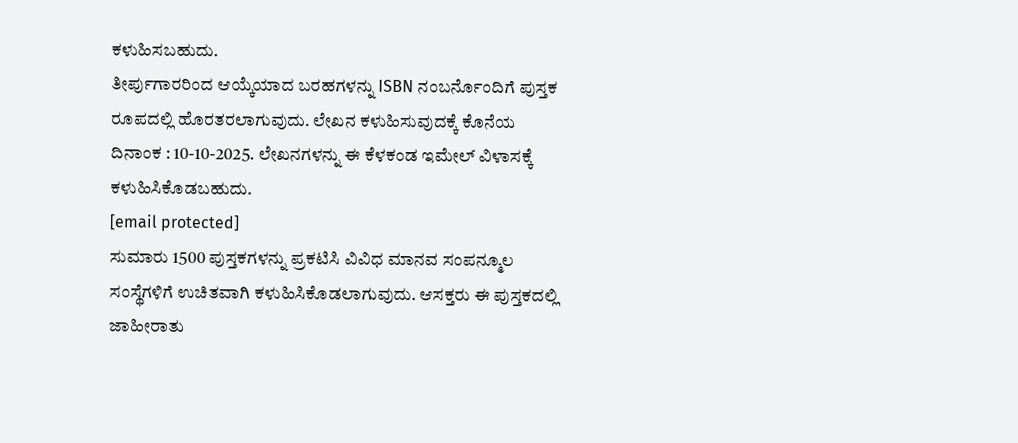ಕಳುಹಿಸಬಹುದು.
ತೀರ್ಪುಗಾರರಿಂದ ಆಯ್ಕೆಯಾದ ಬರಹಗಳನ್ನು ISBN ನಂಬರ್ನೊಂದಿಗೆ ಪುಸ್ತಕ ರೂಪದಲ್ಲಿ ಹೊರತರಲಾಗುವುದು. ಲೇಖನ ಕಳುಹಿಸುವುದಕ್ಕೆ ಕೊನೆಯ ದಿನಾಂಕ : 10-10-2025. ಲೇಖನಗಳನ್ನು ಈ ಕೆಳಕಂಡ ಇಮೇಲ್ ವಿಳಾಸಕ್ಕೆ ಕಳುಹಿಸಿಕೊಡಬಹುದು.
[email protected]
ಸುಮಾರು 1500 ಪುಸ್ತಕಗಳನ್ನು ಪ್ರಕಟಿಸಿ ವಿವಿಧ ಮಾನವ ಸಂಪನ್ಮೂಲ ಸಂಸ್ಥೆಗಳಿಗೆ ಉಚಿತವಾಗಿ ಕಳುಹಿಸಿಕೊಡಲಾಗುವುದು. ಆಸಕ್ತರು ಈ ಪುಸ್ತಕದಲ್ಲಿ ಜಾಹೀರಾತು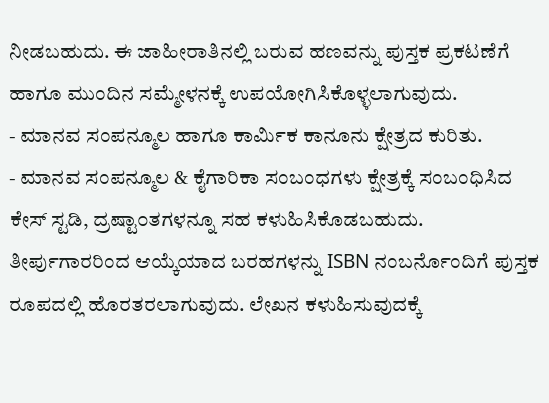ನೀಡಬಹುದು. ಈ ಜಾಹೀರಾತಿನಲ್ಲಿ ಬರುವ ಹಣವನ್ನು ಪುಸ್ತಕ ಪ್ರಕಟಣೆಗೆ ಹಾಗೂ ಮುಂದಿನ ಸಮ್ಮೇಳನಕ್ಕೆ ಉಪಯೋಗಿಸಿಕೊಳ್ಳಲಾಗುವುದು.
- ಮಾನವ ಸಂಪನ್ಮೂಲ ಹಾಗೂ ಕಾರ್ಮಿಕ ಕಾನೂನು ಕ್ಷೇತ್ರದ ಕುರಿತು.
- ಮಾನವ ಸಂಪನ್ಮೂಲ & ಕೈಗಾರಿಕಾ ಸಂಬಂಧಗಳು ಕ್ಷೇತ್ರಕ್ಕೆ ಸಂಬಂಧಿಸಿದ ಕೇಸ್ ಸ್ಟಡಿ, ದ್ರಷ್ಟಾ೦ತಗಳನ್ನೂ ಸಹ ಕಳುಹಿಸಿಕೊಡಬಹುದು.
ತೀರ್ಪುಗಾರರಿಂದ ಆಯ್ಕೆಯಾದ ಬರಹಗಳನ್ನು ISBN ನಂಬರ್ನೊಂದಿಗೆ ಪುಸ್ತಕ ರೂಪದಲ್ಲಿ ಹೊರತರಲಾಗುವುದು. ಲೇಖನ ಕಳುಹಿಸುವುದಕ್ಕೆ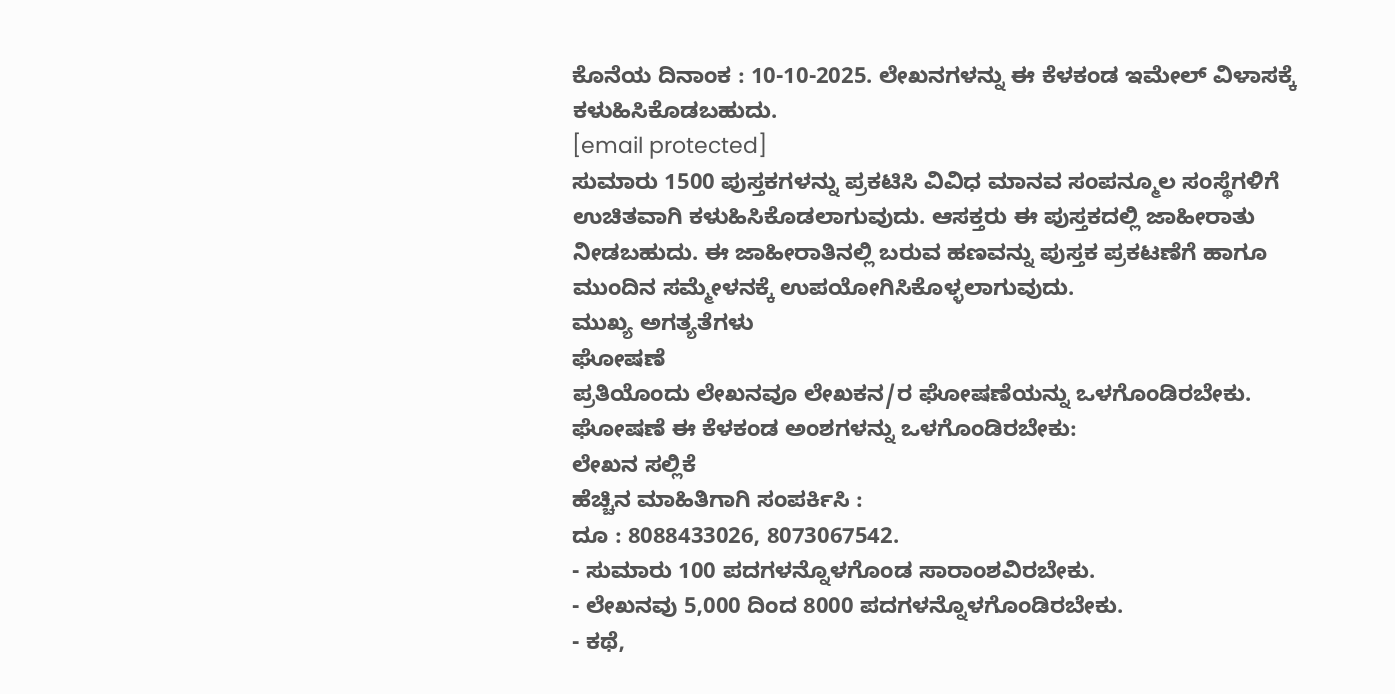ಕೊನೆಯ ದಿನಾಂಕ : 10-10-2025. ಲೇಖನಗಳನ್ನು ಈ ಕೆಳಕಂಡ ಇಮೇಲ್ ವಿಳಾಸಕ್ಕೆ ಕಳುಹಿಸಿಕೊಡಬಹುದು.
[email protected]
ಸುಮಾರು 1500 ಪುಸ್ತಕಗಳನ್ನು ಪ್ರಕಟಿಸಿ ವಿವಿಧ ಮಾನವ ಸಂಪನ್ಮೂಲ ಸಂಸ್ಥೆಗಳಿಗೆ ಉಚಿತವಾಗಿ ಕಳುಹಿಸಿಕೊಡಲಾಗುವುದು. ಆಸಕ್ತರು ಈ ಪುಸ್ತಕದಲ್ಲಿ ಜಾಹೀರಾತು ನೀಡಬಹುದು. ಈ ಜಾಹೀರಾತಿನಲ್ಲಿ ಬರುವ ಹಣವನ್ನು ಪುಸ್ತಕ ಪ್ರಕಟಣೆಗೆ ಹಾಗೂ ಮುಂದಿನ ಸಮ್ಮೇಳನಕ್ಕೆ ಉಪಯೋಗಿಸಿಕೊಳ್ಳಲಾಗುವುದು.
ಮುಖ್ಯ ಅಗತ್ಯತೆಗಳು
ಘೋಷಣೆ
ಪ್ರತಿಯೊಂದು ಲೇಖನವೂ ಲೇಖಕನ/ರ ಘೋಷಣೆಯನ್ನು ಒಳಗೊಂಡಿರಬೇಕು. ಘೋಷಣೆ ಈ ಕೆಳಕಂಡ ಅಂಶಗಳನ್ನು ಒಳಗೊಂಡಿರಬೇಕು:
ಲೇಖನ ಸಲ್ಲಿಕೆ
ಹೆಚ್ಚಿನ ಮಾಹಿತಿಗಾಗಿ ಸಂಪರ್ಕಿಸಿ :
ದೂ : 8088433026, 8073067542.
- ಸುಮಾರು 100 ಪದಗಳನ್ನೊಳಗೊಂಡ ಸಾರಾಂಶವಿರಬೇಕು.
- ಲೇಖನವು 5,000 ದಿಂದ 8000 ಪದಗಳನ್ನೊಳಗೊಂಡಿರಬೇಕು.
- ಕಥೆ,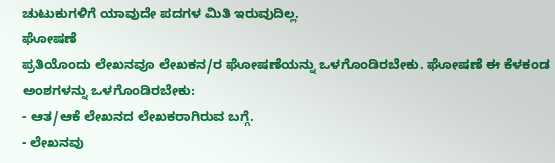ಚುಟುಕುಗಳಿಗೆ ಯಾವುದೇ ಪದಗಳ ಮಿತಿ ಇರುವುದಿಲ್ಲ.
ಘೋಷಣೆ
ಪ್ರತಿಯೊಂದು ಲೇಖನವೂ ಲೇಖಕನ/ರ ಘೋಷಣೆಯನ್ನು ಒಳಗೊಂಡಿರಬೇಕು. ಘೋಷಣೆ ಈ ಕೆಳಕಂಡ ಅಂಶಗಳನ್ನು ಒಳಗೊಂಡಿರಬೇಕು:
- ಆತ/ಆಕೆ ಲೇಖನದ ಲೇಖಕರಾಗಿರುವ ಬಗ್ಗೆ.
- ಲೇಖನವು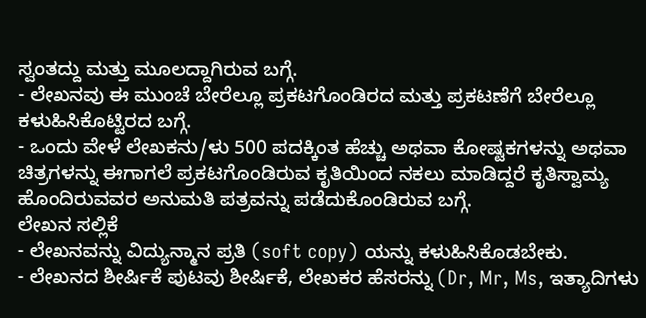ಸ್ವಂತದ್ದು ಮತ್ತು ಮೂಲದ್ದಾಗಿರುವ ಬಗ್ಗೆ.
- ಲೇಖನವು ಈ ಮುಂಚೆ ಬೇರೆಲ್ಲೂ ಪ್ರಕಟಗೊಂಡಿರದ ಮತ್ತು ಪ್ರಕಟಣೆಗೆ ಬೇರೆಲ್ಲೂ ಕಳುಹಿಸಿಕೊಟ್ಟಿರದ ಬಗ್ಗೆ.
- ಒಂದು ವೇಳೆ ಲೇಖಕನು/ಳು 500 ಪದಕ್ಕಿಂತ ಹೆಚ್ಚು ಅಥವಾ ಕೋಷ್ಟಕಗಳನ್ನು ಅಥವಾ ಚಿತ್ರಗಳನ್ನು ಈಗಾಗಲೆ ಪ್ರಕಟಗೊಂಡಿರುವ ಕೃತಿಯಿಂದ ನಕಲು ಮಾಡಿದ್ದರೆ ಕೃತಿಸ್ವಾಮ್ಯ ಹೊಂದಿರುವವರ ಅನುಮತಿ ಪತ್ರವನ್ನು ಪಡೆದುಕೊಂಡಿರುವ ಬಗ್ಗೆ.
ಲೇಖನ ಸಲ್ಲಿಕೆ
- ಲೇಖನವನ್ನು ವಿದ್ಯುನ್ಮಾನ ಪ್ರತಿ (soft copy) ಯನ್ನು ಕಳುಹಿಸಿಕೊಡಬೇಕು.
- ಲೇಖನದ ಶೀರ್ಷಿಕೆ ಪುಟವು ಶೀರ್ಷಿಕೆ, ಲೇಖಕರ ಹೆಸರನ್ನು (Dr, Mr, Ms, ಇತ್ಯಾದಿಗಳು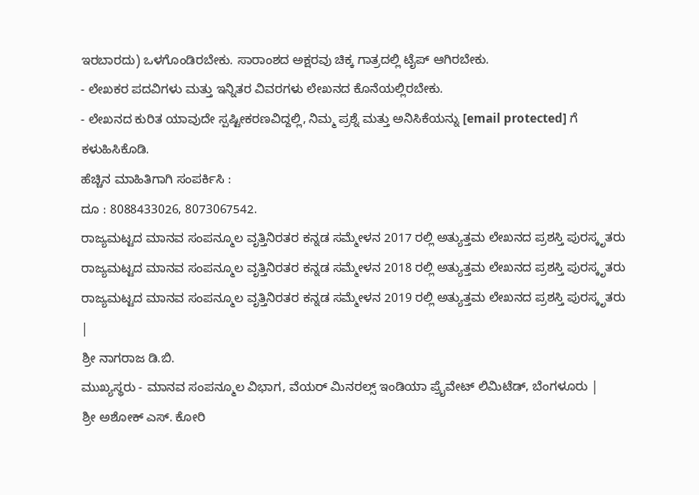ಇರಬಾರದು) ಒಳಗೊಂಡಿರಬೇಕು. ಸಾರಾಂಶದ ಅಕ್ಷರವು ಚಿಕ್ಕ ಗಾತ್ರದಲ್ಲಿ ಟೈಪ್ ಆಗಿರಬೇಕು.
- ಲೇಖಕರ ಪದವಿಗಳು ಮತ್ತು ಇನ್ನಿತರ ವಿವರಗಳು ಲೇಖನದ ಕೊನೆಯಲ್ಲಿರಬೇಕು.
- ಲೇಖನದ ಕುರಿತ ಯಾವುದೇ ಸ್ಪಷ್ಟೀಕರಣವಿದ್ದಲ್ಲಿ, ನಿಮ್ಮ ಪ್ರಶ್ನೆ ಮತ್ತು ಅನಿಸಿಕೆಯನ್ನು [email protected] ಗೆ ಕಳುಹಿಸಿಕೊಡಿ.
ಹೆಚ್ಚಿನ ಮಾಹಿತಿಗಾಗಿ ಸಂಪರ್ಕಿಸಿ :
ದೂ : 8088433026, 8073067542.
ರಾಜ್ಯಮಟ್ಟದ ಮಾನವ ಸಂಪನ್ಮೂಲ ವೃತ್ತಿನಿರತರ ಕನ್ನಡ ಸಮ್ಮೇಳನ 2017 ರಲ್ಲಿ ಅತ್ಯುತ್ತಮ ಲೇಖನದ ಪ್ರಶಸ್ತಿ ಪುರಸ್ಕೃತರು
ರಾಜ್ಯಮಟ್ಟದ ಮಾನವ ಸಂಪನ್ಮೂಲ ವೃತ್ತಿನಿರತರ ಕನ್ನಡ ಸಮ್ಮೇಳನ 2018 ರಲ್ಲಿ ಅತ್ಯುತ್ತಮ ಲೇಖನದ ಪ್ರಶಸ್ತಿ ಪುರಸ್ಕೃತರು
ರಾಜ್ಯಮಟ್ಟದ ಮಾನವ ಸಂಪನ್ಮೂಲ ವೃತ್ತಿನಿರತರ ಕನ್ನಡ ಸಮ್ಮೇಳನ 2019 ರಲ್ಲಿ ಅತ್ಯುತ್ತಮ ಲೇಖನದ ಪ್ರಶಸ್ತಿ ಪುರಸ್ಕೃತರು
|
ಶ್ರೀ ನಾಗರಾಜ ಡಿ.ಬಿ.
ಮುಖ್ಯಸ್ಥರು - ಮಾನವ ಸಂಪನ್ಮೂಲ ವಿಭಾಗ, ವೆಯರ್ ಮಿನರಲ್ಸ್ ಇಂಡಿಯಾ ಪ್ರೈವೇಟ್ ಲಿಮಿಟೆಡ್, ಬೆಂಗಳೂರು |
ಶ್ರೀ ಅಶೋಕ್ ಎಸ್. ಕೋರಿ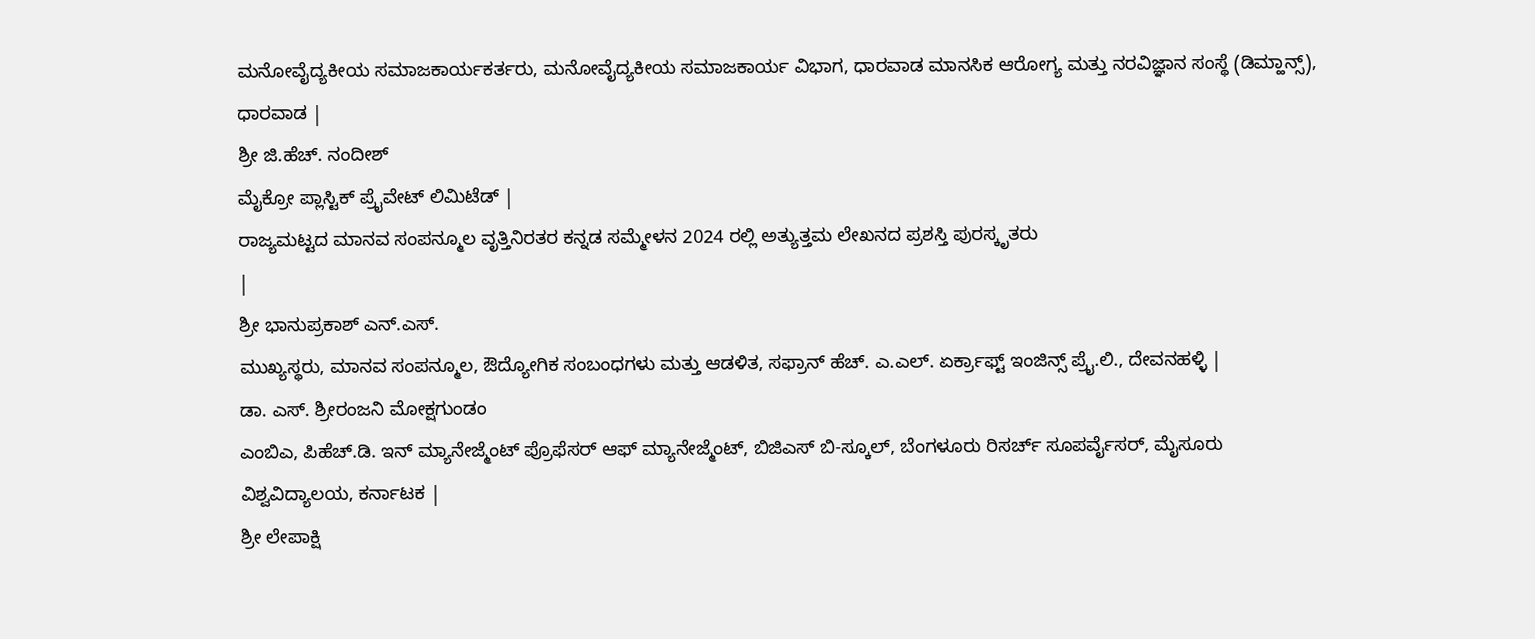ಮನೋವೈದ್ಯಕೀಯ ಸಮಾಜಕಾರ್ಯಕರ್ತರು, ಮನೋವೈದ್ಯಕೀಯ ಸಮಾಜಕಾರ್ಯ ವಿಭಾಗ, ಧಾರವಾಡ ಮಾನಸಿಕ ಆರೋಗ್ಯ ಮತ್ತು ನರವಿಜ್ಞಾನ ಸಂಸ್ಥೆ (ಡಿಮ್ಹಾನ್ಸ್), ಧಾರವಾಡ |
ಶ್ರೀ ಜಿ.ಹೆಚ್. ನಂದೀಶ್
ಮೈಕ್ರೋ ಪ್ಲಾಸ್ಟಿಕ್ ಪ್ರೈವೇಟ್ ಲಿಮಿಟೆಡ್ |
ರಾಜ್ಯಮಟ್ಟದ ಮಾನವ ಸಂಪನ್ಮೂಲ ವೃತ್ತಿನಿರತರ ಕನ್ನಡ ಸಮ್ಮೇಳನ 2024 ರಲ್ಲಿ ಅತ್ಯುತ್ತಮ ಲೇಖನದ ಪ್ರಶಸ್ತಿ ಪುರಸ್ಕೃತರು
|
ಶ್ರೀ ಭಾನುಪ್ರಕಾಶ್ ಎನ್.ಎಸ್.
ಮುಖ್ಯಸ್ಥರು, ಮಾನವ ಸಂಪನ್ಮೂಲ, ಔದ್ಯೋಗಿಕ ಸಂಬಂಧಗಳು ಮತ್ತು ಆಡಳಿತ, ಸಫ್ರಾನ್ ಹೆಚ್. ಎ.ಎಲ್. ಏರ್ಕ್ರಾಫ್ಟ್ ಇಂಜಿನ್ಸ್ ಪ್ರೈ.ಲಿ., ದೇವನಹಳ್ಳಿ |
ಡಾ. ಎಸ್. ಶ್ರೀರಂಜನಿ ಮೋಕ್ಷಗುಂಡಂ
ಎಂಬಿಎ, ಪಿಹೆಚ್.ಡಿ. ಇನ್ ಮ್ಯಾನೇಜ್ಮೆಂಟ್ ಪ್ರೊಫೆಸರ್ ಆಫ್ ಮ್ಯಾನೇಜ್ಮೆಂಟ್, ಬಿಜಿಎಸ್ ಬಿ-ಸ್ಕೂಲ್, ಬೆಂಗಳೂರು ರಿಸರ್ಚ್ ಸೂಪರ್ವೈಸರ್, ಮೈಸೂರು ವಿಶ್ವವಿದ್ಯಾಲಯ, ಕರ್ನಾಟಕ |
ಶ್ರೀ ಲೇಪಾಕ್ಷಿ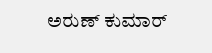ಅರುಣ್ ಕುಮಾರ್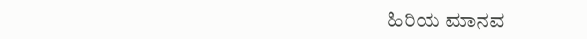ಹಿರಿಯ ಮಾನವ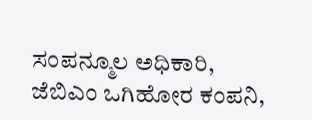ಸಂಪನ್ಮೂಲ ಅಧಿಕಾರಿ, ಜೆಬಿಎಂ ಒಗಿಹೋರ ಕಂಪನಿ,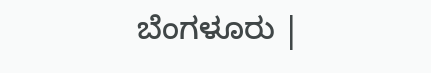ಬೆಂಗಳೂರು |